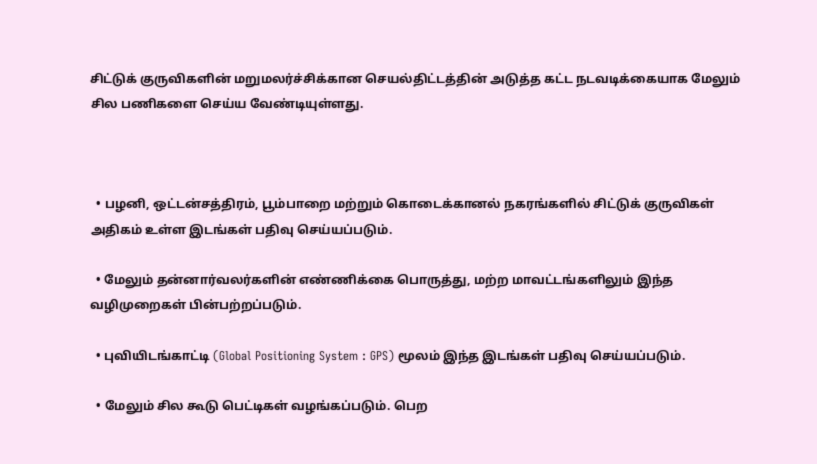சிட்டுக் குருவிகளின் மறுமலர்ச்சிக்கான செயல்திட்டத்தின் அடுத்த கட்ட நடவடிக்கையாக மேலும் சில பணிகளை செய்ய வேண்டியுள்ளது.



  • பழனி, ஒட்டன்சத்திரம், பூம்பாறை மற்றும் கொடைக்கானல் நகரங்களில் சிட்டுக் குருவிகள் அதிகம் உள்ள இடங்கள் பதிவு செய்யப்படும்.

  • மேலும் தன்னார்வலர்களின் எண்ணிக்கை பொருத்து, மற்ற மாவட்டங்களிலும் இந்த வழிமுறைகள் பின்பற்றப்படும்.

  • புவியிடங்காட்டி (Global Positioning System : GPS) மூலம் இந்த இடங்கள் பதிவு செய்யப்படும்.

  • மேலும் சில கூடு பெட்டிகள் வழங்கப்படும். பெற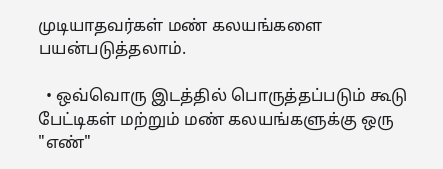முடியாதவர்கள் மண் கலயங்களை பயன்படுத்தலாம்.

  • ஒவ்வொரு இடத்தில் பொருத்தப்படும் கூடு பேட்டிகள் மற்றும் மண் கலயங்களுக்கு ஒரு "எண்"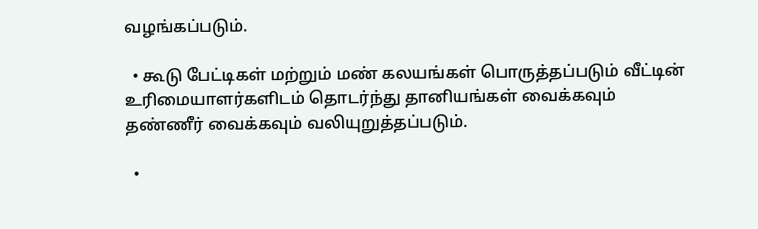வழங்கப்படும்.

  • கூடு பேட்டிகள் மற்றும் மண் கலயங்கள் பொருத்தப்படும் வீட்டின் உரிமையாளர்களிடம் தொடர்ந்து தானியங்கள் வைக்கவும் தண்ணீர் வைக்கவும் வலியுறுத்தப்படும்.

  •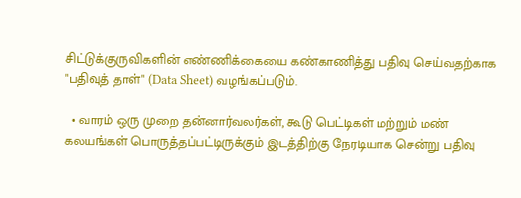சிட்டுக்குருவிகளின் எண்ணிக்கையை கண்காணித்து பதிவு செய்வதற்காக "பதிவுத் தாள்" (Data Sheet) வழங்கப்படும்.

  • வாரம் ஒரு முறை தன்னார்வலர்கள், கூடு பெட்டிகள் மற்றும் மண் கலயங்கள் பொருத்தப்பட்டிருக்கும் இடத்திற்கு நேரடியாக சென்று பதிவு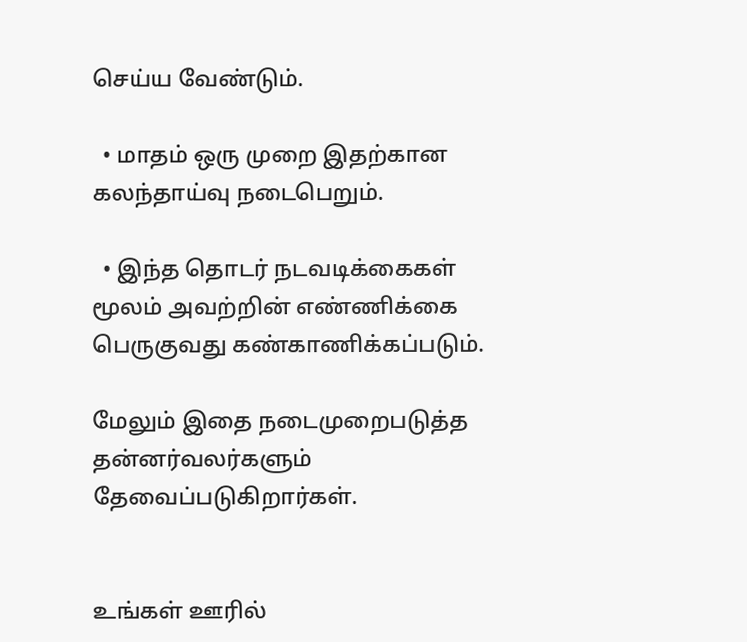செய்ய வேண்டும்.

  • மாதம் ஒரு முறை இதற்கான கலந்தாய்வு நடைபெறும்.

  • இந்த தொடர் நடவடிக்கைகள் மூலம் அவற்றின் எண்ணிக்கை பெருகுவது கண்காணிக்கப்படும்.

மேலும் இதை நடைமுறைபடுத்த தன்னர்வலர்களும் தேவைப்படுகிறார்கள்.


உங்கள் ஊரில்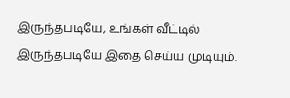இருந்தபடியே, உங்கள் வீட்டில் இருந்தபடியே இதை செய்ய முடியும்.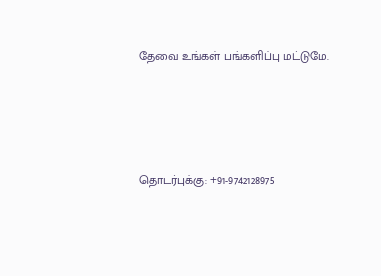தேவை உங்கள் பங்களிப்பு மட்டுமே.





தொடர்புக்கு: +91-9742128975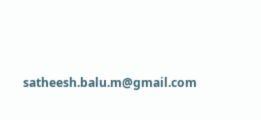satheesh.balu.m@gmail.com